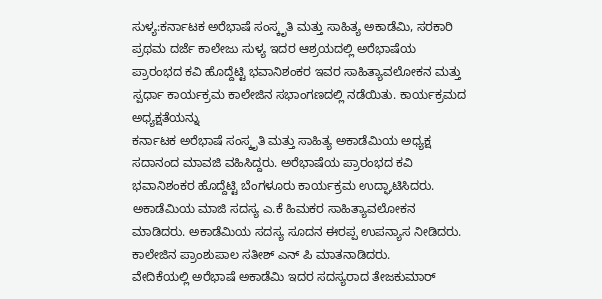ಸುಳ್ಯ:ಕರ್ನಾಟಕ ಅರೆಭಾಷೆ ಸಂಸ್ಕೃತಿ ಮತ್ತು ಸಾಹಿತ್ಯ ಅಕಾಡೆಮಿ, ಸರಕಾರಿ ಪ್ರಥಮ ದರ್ಜೆ ಕಾಲೇಜು ಸುಳ್ಯ ಇದರ ಆಶ್ರಯದಲ್ಲಿ ಅರೆಭಾಷೆಯ ಪ್ರಾರಂಭದ ಕವಿ ಹೊದ್ದೆಟ್ಟಿ ಭವಾನಿಶಂಕರ ಇವರ ಸಾಹಿತ್ಯಾವಲೋಕನ ಮತ್ತು ಸ್ಪರ್ಧಾ ಕಾರ್ಯಕ್ರಮ ಕಾಲೇಜಿನ ಸಭಾಂಗಣದಲ್ಲಿ ನಡೆಯಿತು. ಕಾರ್ಯಕ್ರಮದ ಅಧ್ಯಕ್ಷತೆಯನ್ನು
ಕರ್ನಾಟಕ ಅರೆಭಾಷೆ ಸಂಸ್ಕೃತಿ ಮತ್ತು ಸಾಹಿತ್ಯ ಅಕಾಡೆಮಿಯ ಅಧ್ಯಕ್ಷ ಸದಾನಂದ ಮಾವಜಿ ವಹಿಸಿದ್ದರು. ಅರೆಭಾಷೆಯ ಪ್ರಾರಂಭದ ಕವಿ ಭವಾನಿಶಂಕರ ಹೊದ್ದೆಟ್ಟಿ ಬೆಂಗಳೂರು ಕಾರ್ಯಕ್ರಮ ಉದ್ಘಾಟಿಸಿದರು. ಅಕಾಡೆಮಿಯ ಮಾಜಿ ಸದಸ್ಯ ಎ.ಕೆ ಹಿಮಕರ ಸಾಹಿತ್ಯಾವಲೋಕನ ಮಾಡಿದರು. ಅಕಾಡೆಮಿಯ ಸದಸ್ಯ ಸೂದನ ಈರಪ್ಪ ಉಪನ್ಯಾಸ ನೀಡಿದರು. ಕಾಲೇಜಿನ ಪ್ರಾಂಶುಪಾಲ ಸತೀಶ್ ಎನ್ ಪಿ ಮಾತನಾಡಿದರು.
ವೇದಿಕೆಯಲ್ಲಿ ಅರೆಭಾಷೆ ಅಕಾಡೆಮಿ ಇದರ ಸದಸ್ಯರಾದ ತೇಜಕುಮಾರ್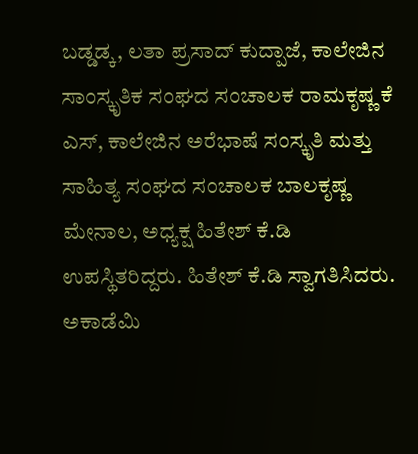ಬಡ್ಡಡ್ಕ, ಲತಾ ಪ್ರಸಾದ್ ಕುದ್ಪಾಜೆ, ಕಾಲೇಜಿನ ಸಾಂಸ್ಕೃತಿಕ ಸಂಘದ ಸಂಚಾಲಕ ರಾಮಕೃಷ್ಣ ಕೆ ಎಸ್, ಕಾಲೇಜಿನ ಅರೆಭಾಷೆ ಸಂಸ್ಕೃತಿ ಮತ್ತು ಸಾಹಿತ್ಯ ಸಂಘದ ಸಂಚಾಲಕ ಬಾಲಕೃಷ್ಣ ಮೇನಾಲ, ಅಧ್ಯಕ್ಷ ಹಿತೇಶ್ ಕೆ.ಡಿ ಉಪಸ್ಥಿತರಿದ್ದರು. ಹಿತೇಶ್ ಕೆ.ಡಿ ಸ್ವಾಗತಿಸಿದರು. ಅಕಾಡೆಮಿ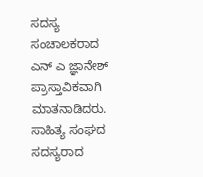ಸದಸ್ಯ ಸಂಚಾಲಕರಾದ ಎನ್ ಎ ಜ್ಞಾನೇಶ್ ಪ್ರಾಸ್ತಾವಿಕವಾಗಿ ಮಾತನಾಡಿದರು. ಸಾಹಿತ್ಯ ಸಂಘದ ಸದಸ್ಯರಾದ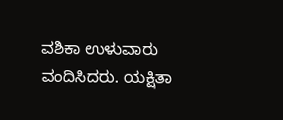ವಶಿಕಾ ಉಳುವಾರು ವಂದಿಸಿದರು. ಯಕ್ಷಿತಾ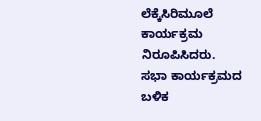ಲೆಕ್ಕೆಸಿರಿಮೂಲೆ ಕಾರ್ಯಕ್ರಮ ನಿರೂಪಿಸಿದರು.
ಸಭಾ ಕಾರ್ಯಕ್ರಮದ ಬಳಿಕ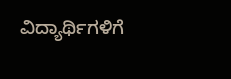ವಿದ್ಯಾರ್ಥಿಗಳಿಗೆ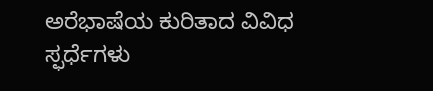ಅರೆಭಾಷೆಯ ಕುರಿತಾದ ವಿವಿಧ ಸ್ಫರ್ಧೆಗಳು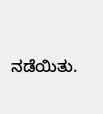ನಡೆಯಿತು.